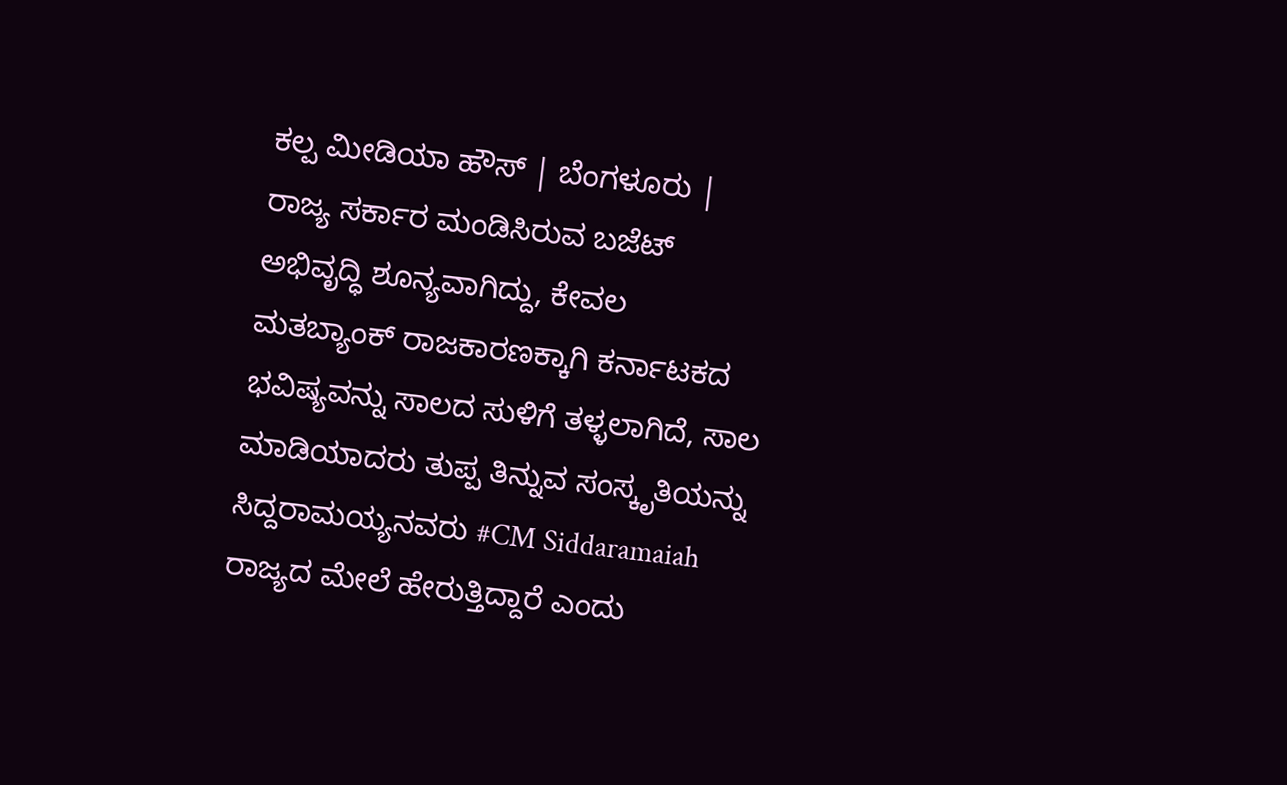ಕಲ್ಪ ಮೀಡಿಯಾ ಹೌಸ್ | ಬೆಂಗಳೂರು |
ರಾಜ್ಯ ಸರ್ಕಾರ ಮಂಡಿಸಿರುವ ಬಜೆಟ್ ಅಭಿವೃದ್ಧಿ ಶೂನ್ಯವಾಗಿದ್ದು, ಕೇವಲ ಮತಬ್ಯಾಂಕ್ ರಾಜಕಾರಣಕ್ಕಾಗಿ ಕರ್ನಾಟಕದ ಭವಿಷ್ಯವನ್ನು ಸಾಲದ ಸುಳಿಗೆ ತಳ್ಳಲಾಗಿದೆ, ಸಾಲ ಮಾಡಿಯಾದರು ತುಪ್ಪ ತಿನ್ನುವ ಸಂಸ್ಕೃತಿಯನ್ನು ಸಿದ್ದರಾಮಯ್ಯನವರು #CM Siddaramaiah ರಾಜ್ಯದ ಮೇಲೆ ಹೇರುತ್ತಿದ್ದಾರೆ ಎಂದು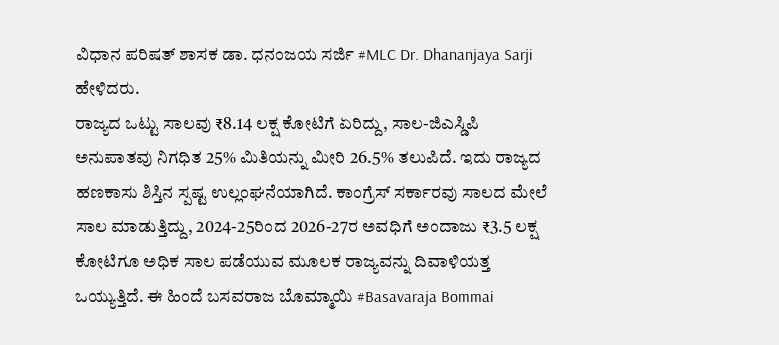ವಿಧಾನ ಪರಿಷತ್ ಶಾಸಕ ಡಾ. ಧನಂಜಯ ಸರ್ಜಿ #MLC Dr. Dhananjaya Sarji ಹೇಳಿದರು.
ರಾಜ್ಯದ ಒಟ್ಟು ಸಾಲವು ₹8.14 ಲಕ್ಷ ಕೋಟಿಗೆ ಏರಿದ್ದು, ಸಾಲ-ಜಿಎಸ್ಡಿಪಿ ಅನುಪಾತವು ನಿಗಧಿತ 25% ಮಿತಿಯನ್ನು ಮೀರಿ 26.5% ತಲುಪಿದೆ. ಇದು ರಾಜ್ಯದ ಹಣಕಾಸು ಶಿಸ್ತಿನ ಸ್ಪಷ್ಟ ಉಲ್ಲಂಘನೆಯಾಗಿದೆ. ಕಾಂಗ್ರೆಸ್ ಸರ್ಕಾರವು ಸಾಲದ ಮೇಲೆ ಸಾಲ ಮಾಡುತ್ತಿದ್ದು, 2024-25ರಿಂದ 2026-27ರ ಅವಧಿಗೆ ಅಂದಾಜು ₹3.5 ಲಕ್ಷ ಕೋಟಿಗೂ ಅಧಿಕ ಸಾಲ ಪಡೆಯುವ ಮೂಲಕ ರಾಜ್ಯವನ್ನು ದಿವಾಳಿಯತ್ತ ಒಯ್ಯುತ್ತಿದೆ. ಈ ಹಿಂದೆ ಬಸವರಾಜ ಬೊಮ್ಮಾಯಿ #Basavaraja Bommai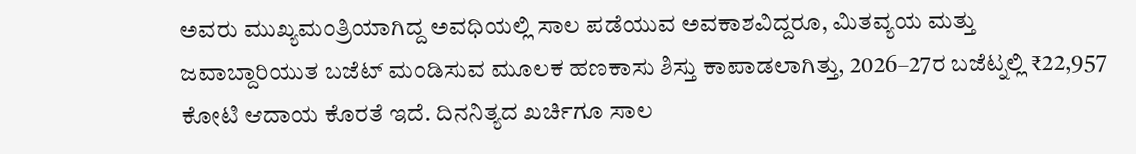ಅವರು ಮುಖ್ಯಮಂತ್ರಿಯಾಗಿದ್ದ ಅವಧಿಯಲ್ಲಿ ಸಾಲ ಪಡೆಯುವ ಅವಕಾಶವಿದ್ದರೂ, ಮಿತವ್ಯಯ ಮತ್ತು ಜವಾಬ್ದಾರಿಯುತ ಬಜೆಟ್ ಮಂಡಿಸುವ ಮೂಲಕ ಹಣಕಾಸು ಶಿಸ್ತು ಕಾಪಾಡಲಾಗಿತ್ತು, 2026–27ರ ಬಜೆಟ್ನಲ್ಲಿ ₹22,957 ಕೋಟಿ ಆದಾಯ ಕೊರತೆ ಇದೆ. ದಿನನಿತ್ಯದ ಖರ್ಚಿಗೂ ಸಾಲ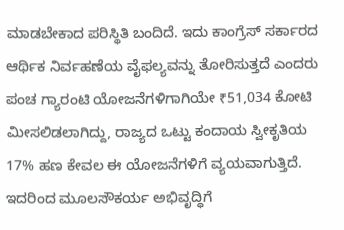ಮಾಡಬೇಕಾದ ಪರಿಸ್ಥಿತಿ ಬಂದಿದೆ. ಇದು ಕಾಂಗ್ರೆಸ್ ಸರ್ಕಾರದ ಆರ್ಥಿಕ ನಿರ್ವಹಣೆಯ ವೈಫಲ್ಯವನ್ನು ತೋರಿಸುತ್ತದೆ ಎಂದರು
ಪಂಚ ಗ್ಯಾರಂಟಿ ಯೋಜನೆಗಳಿಗಾಗಿಯೇ ₹51,034 ಕೋಟಿ ಮೀಸಲಿಡಲಾಗಿದ್ದು, ರಾಜ್ಯದ ಒಟ್ಟು ಕಂದಾಯ ಸ್ವೀಕೃತಿಯ 17% ಹಣ ಕೇವಲ ಈ ಯೋಜನೆಗಳಿಗೆ ವ್ಯಯವಾಗುತ್ತಿದೆ. ಇದರಿಂದ ಮೂಲಸೌಕರ್ಯ ಅಭಿವೃದ್ಧಿಗೆ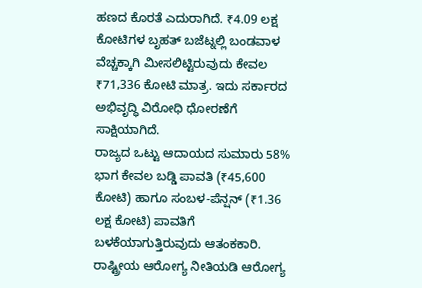ಹಣದ ಕೊರತೆ ಎದುರಾಗಿದೆ. ₹4.09 ಲಕ್ಷ ಕೋಟಿಗಳ ಬೃಹತ್ ಬಜೆಟ್ನಲ್ಲಿ ಬಂಡವಾಳ ವೆಚ್ಚಕ್ಕಾಗಿ ಮೀಸಲಿಟ್ಟಿರುವುದು ಕೇವಲ ₹71,336 ಕೋಟಿ ಮಾತ್ರ. ಇದು ಸರ್ಕಾರದ ಅಭಿವೃದ್ಧಿ ವಿರೋಧಿ ಧೋರಣೆಗೆ ಸಾಕ್ಷಿಯಾಗಿದೆ.
ರಾಜ್ಯದ ಒಟ್ಟು ಆದಾಯದ ಸುಮಾರು 58% ಭಾಗ ಕೇವಲ ಬಡ್ಡಿ ಪಾವತಿ (₹45,600 ಕೋಟಿ) ಹಾಗೂ ಸಂಬಳ-ಪೆನ್ಷನ್ (₹1.36 ಲಕ್ಷ ಕೋಟಿ) ಪಾವತಿಗೆ ಬಳಕೆಯಾಗುತ್ತಿರುವುದು ಆತಂಕಕಾರಿ. ರಾಷ್ಟ್ರೀಯ ಆರೋಗ್ಯ ನೀತಿಯಡಿ ಆರೋಗ್ಯ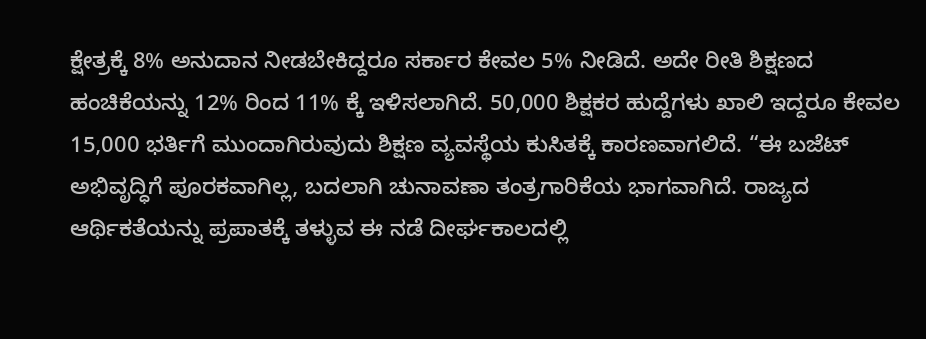ಕ್ಷೇತ್ರಕ್ಕೆ 8% ಅನುದಾನ ನೀಡಬೇಕಿದ್ದರೂ ಸರ್ಕಾರ ಕೇವಲ 5% ನೀಡಿದೆ. ಅದೇ ರೀತಿ ಶಿಕ್ಷಣದ ಹಂಚಿಕೆಯನ್ನು 12% ರಿಂದ 11% ಕ್ಕೆ ಇಳಿಸಲಾಗಿದೆ. 50,000 ಶಿಕ್ಷಕರ ಹುದ್ದೆಗಳು ಖಾಲಿ ಇದ್ದರೂ ಕೇವಲ 15,000 ಭರ್ತಿಗೆ ಮುಂದಾಗಿರುವುದು ಶಿಕ್ಷಣ ವ್ಯವಸ್ಥೆಯ ಕುಸಿತಕ್ಕೆ ಕಾರಣವಾಗಲಿದೆ. “ಈ ಬಜೆಟ್ ಅಭಿವೃದ್ಧಿಗೆ ಪೂರಕವಾಗಿಲ್ಲ, ಬದಲಾಗಿ ಚುನಾವಣಾ ತಂತ್ರಗಾರಿಕೆಯ ಭಾಗವಾಗಿದೆ. ರಾಜ್ಯದ ಆರ್ಥಿಕತೆಯನ್ನು ಪ್ರಪಾತಕ್ಕೆ ತಳ್ಳುವ ಈ ನಡೆ ದೀರ್ಘಕಾಲದಲ್ಲಿ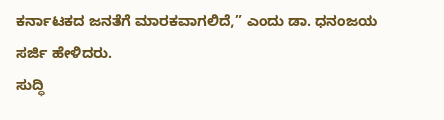ಕರ್ನಾಟಕದ ಜನತೆಗೆ ಮಾರಕವಾಗಲಿದೆ,” ಎಂದು ಡಾ. ಧನಂಜಯ ಸರ್ಜಿ ಹೇಳಿದರು.
ಸುದ್ಧಿ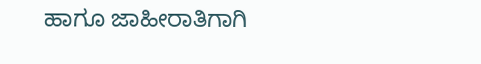ಹಾಗೂ ಜಾಹೀರಾತಿಗಾಗಿ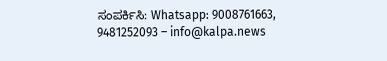ಸಂಪರ್ಕಿಸಿ: Whatsapp: 9008761663, 9481252093 – info@kalpa.news